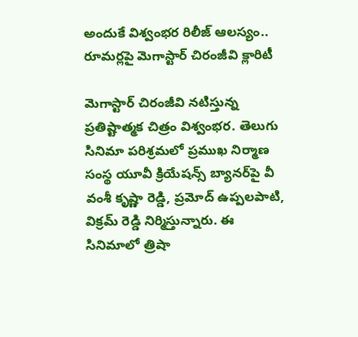అందుకే విశ్వంభర రిలీజ్ ఆలస్యం.. రూమర్లపై మెగాస్టార్ చిరంజీవి క్లారిటీ

మెగాస్టార్ చిరంజీవి నటిస్తున్న ప్రతిష్టాత్మక చిత్రం విశ్వంభర. తెలుగు సినిమా పరిశ్రమలో ప్రముఖ నిర్మాణ సంస్థ యూవీ క్రియేషన్స్ బ్యానర్‌పై వీ వంశీ కృష్ణా రెడ్డి, ప్రమోద్ ఉప్పలపాటి, విక్రమ్ రెడ్డి నిర్మిస్తున్నారు. ఈ సినిమాలో త్రిషా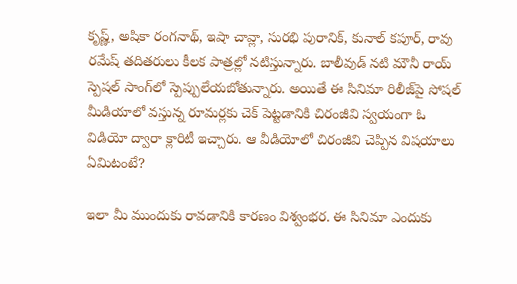కృష్ణ్, అషికా రంగనాథ్, ఇషా చావ్లా, సురభి పురానిక్, కునాల్ కపూర్, రావు రమేష్ తదితరులు కీలక పాత్రల్లో నటిస్తున్నారు. బాలీవుడ్ నటి మౌనీ రాయ్ స్పెషల్ సాంగ్‌లో స్పెప్పులేయబోతున్నారు. అయితే ఈ సినిమా రిలీజ్‌పై సోషల్ మీడియాలో వస్తున్న రూమర్లకు చెక్ పెట్టడానికి చిరంజీవి స్వయంగా ఓ విడియో ద్వారా క్లారిటీ ఇచ్చారు. ఆ వీడియోలో చిరంజీవి చెప్పిన విషయాలు ఏమిటంటే?

ఇలా మీ ముందుకు రావడానికి కారణం విశ్వంభర. ఈ సినిమా ఎందుకు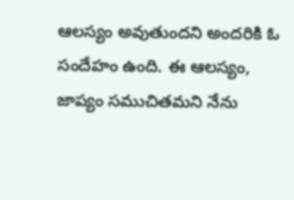ఆలస్యం అవుతుందని అందరికి ఓ సందేహం ఉంది. ఈ ఆలస్యం, జాప్యం సముచితమని నేను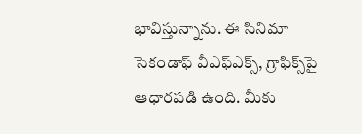భావిస్తున్నాను. ఈ సినిమా సెకండాఫ్ వీఎఫ్ఎక్స్, గ్రాఫిక్స్‌పై ఆధారపడి ఉంది. మీకు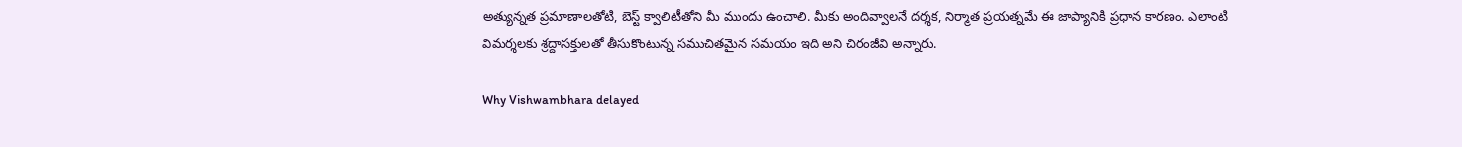అత్యున్నత ప్రమాణాలతోటి, బెస్ట్ క్వాలిటీతోని మీ ముందు ఉంచాలి. మీకు అందివ్వాలనే దర్శక, నిర్మాత ప్రయత్నమే ఈ జాప్యానికి ప్రధాన కారణం. ఎలాంటి విమర్శలకు శ్రద్దాసక్తులతో తీసుకొంటున్న సముచితమైన సమయం ఇది అని చిరంజీవి అన్నారు.

Why Vishwambhara delayed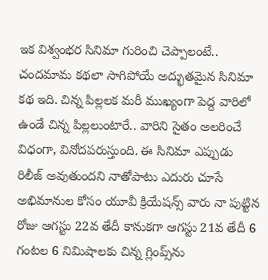ఇక విశ్వంభర సినిమా గురించి చెప్పాలంటే.. చందమామ కథలా సాగిపోయే అద్భుతమైన సినిమా కథ ఇది. చిన్న పిల్లలక మరీ ముఖ్యంగా పెద్ద వారిలో ఉండే చిన్న పిల్లలుంటారే.. వారిని సైతం అలరించే విధంగా, వినోదపరుస్తుంది. ఈ సినిమా ఎప్పుడు రిలీజ్ అవుతుందని నాతోపాటు ఎదురు చూసే అభిమానుల కోసం యూవీ క్రియేషన్స్ వారు నా పుట్టిన రోజు ఆగస్టు 22వ తేదీ కానుకగా ఆగస్టు 21వ తేదీ 6 గంటల 6 నిమిషాలకు చిన్న గ్లింప్స్‌ను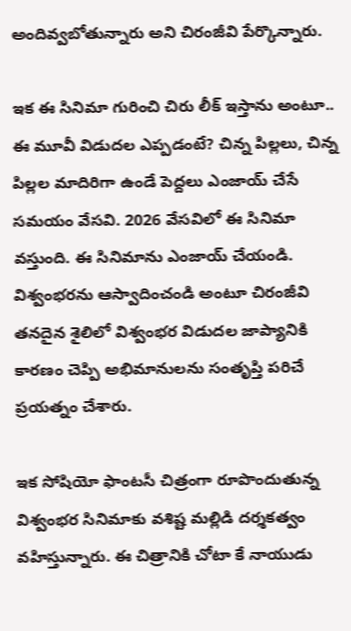అందివ్వబోతున్నారు అని చిరంజీవి పేర్కొన్నారు.

ఇక ఈ సినిమా గురించి చిరు లీక్ ఇస్తాను అంటూ.. ఈ మూవీ విడుదల ఎప్పడంటే? చిన్న పిల్లలు, చిన్న పిల్లల మాదిరిగా ఉండే పెద్దలు ఎంజాయ్ చేసే సమయం వేసవి. 2026 వేసవిలో ఈ సినిమా వస్తుంది. ఈ సినిమాను ఎంజాయ్ చేయండి. విశ్వంభరను ఆస్వాదించండి అంటూ చిరంజీవి తనదైన శైలిలో విశ్వంభర విడుదల జాప్యానికి కారణం చెప్పి అభిమానులను సంతృప్తి పరిచే ప్రయత్నం చేశారు.

ఇక సోషియో ఫాంటసీ చిత్రంగా రూపొందుతున్న విశ్వంభర సినిమాకు వశిష్ట మల్లిడి దర్శకత్వం వహిస్తున్నారు. ఈ చిత్రానికి చోటా కే నాయుడు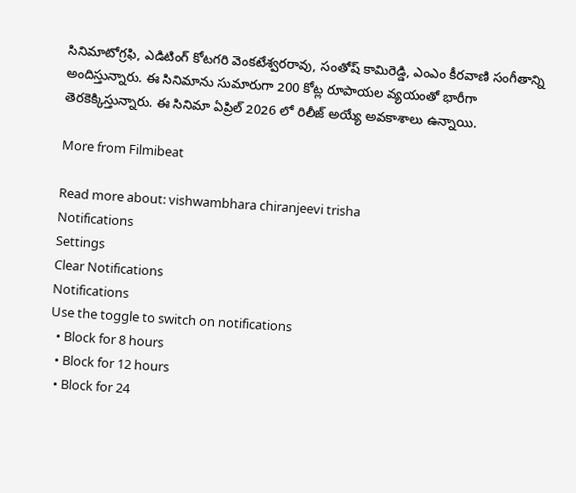సినిమాటోగ్రఫి, ఎడిటింగ్ కోటగరి వెంకటేశ్వరరావు, సంతోష్ కామిరెడ్డి, ఎంఎం కీరవాణి సంగీతాన్ని అందిస్తున్నారు. ఈ సినిమాను సుమారుగా 200 కోట్ల రూపాయల వ్యయంతో భారీగా తెరకెక్కిస్తున్నారు. ఈ సినిమా ఏప్రిల్‌ 2026 లో రిలీజ్ అయ్యే అవకాశాలు ఉన్నాయి.

More from Filmibeat

Read more about: vishwambhara chiranjeevi trisha
Notifications
Settings
Clear Notifications
Notifications
Use the toggle to switch on notifications
  • Block for 8 hours
  • Block for 12 hours
  • Block for 24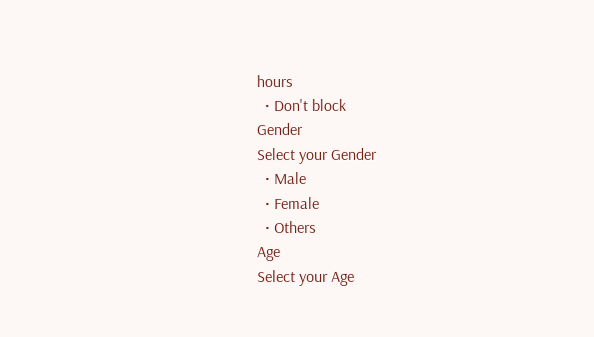hours
  • Don't block
Gender
Select your Gender
  • Male
  • Female
  • Others
Age
Select your Age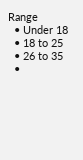Range
  • Under 18
  • 18 to 25
  • 26 to 35
  •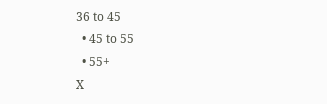36 to 45
  • 45 to 55
  • 55+
X